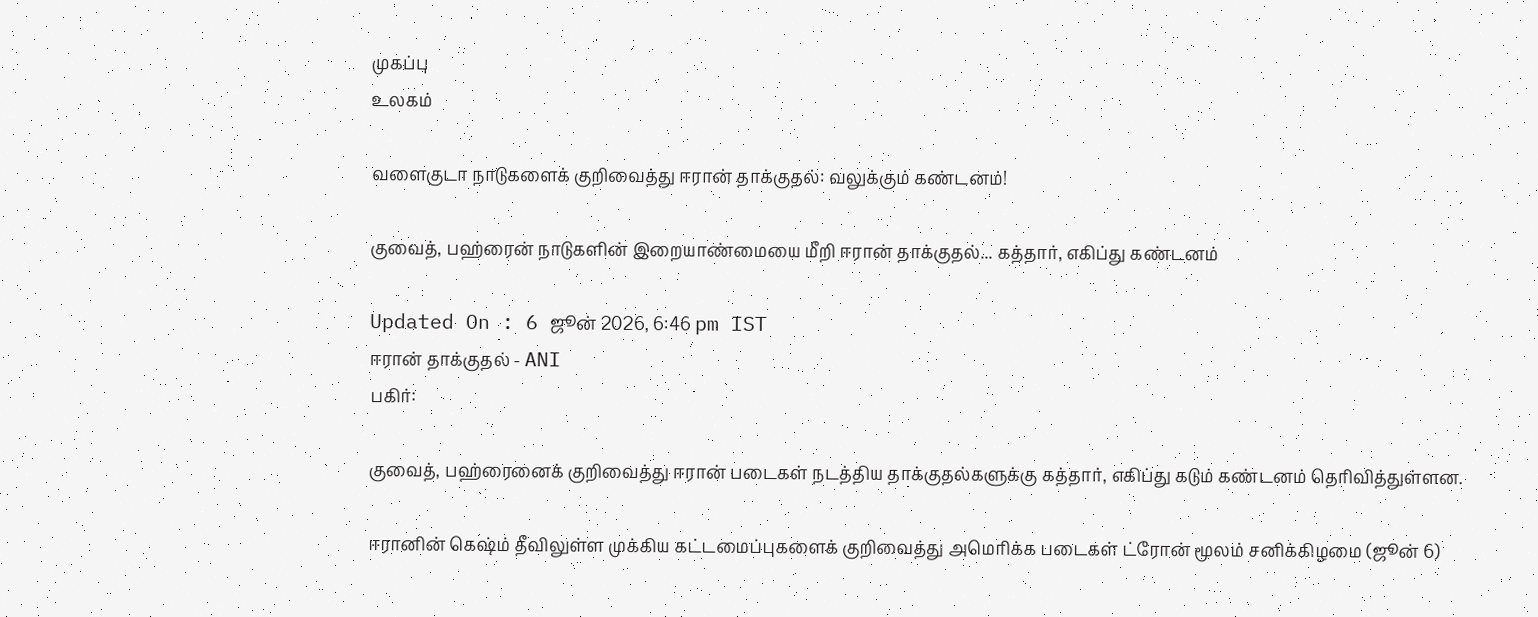முகப்பு
உலகம்

வளைகுடா நாடுகளைக் குறிவைத்து ஈரான் தாக்குதல்: வலுக்கும் கண்டனம்!

குவைத், பஹ்ரைன் நாடுகளின் இறையாண்மையை மீறி ஈரான் தாக்குதல்... கத்தார், எகிப்து கண்டனம்

Updated On : 6 ஜூன் 2026, 6:46 pm IST
ஈரான் தாக்குதல் - ANI
பகிர்:

குவைத், பஹ்ரைனைக் குறிவைத்து ஈரான் படைகள் நடத்திய தாக்குதல்களுக்கு கத்தார், எகிப்து கடும் கண்டனம் தெரிவித்துள்ளன.

ஈரானின் கெஷ்ம் தீவிலுள்ள முக்கிய கட்டமைப்புகளைக் குறிவைத்து அமெரிக்க படைகள் ட்ரோன் மூலம் சனிக்கிழமை (ஜூன் 6)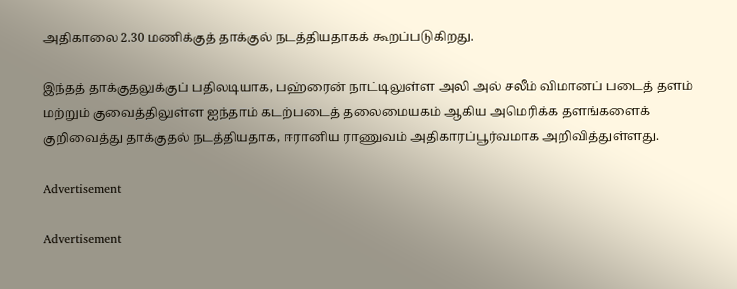அதிகாலை 2.30 மணிக்குத் தாக்குல் நடத்தியதாகக் கூறப்படுகிறது.

இந்தத் தாக்குதலுக்குப் பதிலடியாக, பஹ்ரைன் நாட்டிலுள்ள அலி அல் சலீம் விமானப் படைத் தளம் மற்றும் குவைத்திலுள்ள ஐந்தாம் கடற்படைத் தலைமையகம் ஆகிய அமெரிக்க தளங்களைக் குறிவைத்து தாக்குதல் நடத்தியதாக, ஈரானிய ராணுவம் அதிகாரப்பூர்வமாக அறிவித்துள்ளது.

Advertisement

Advertisement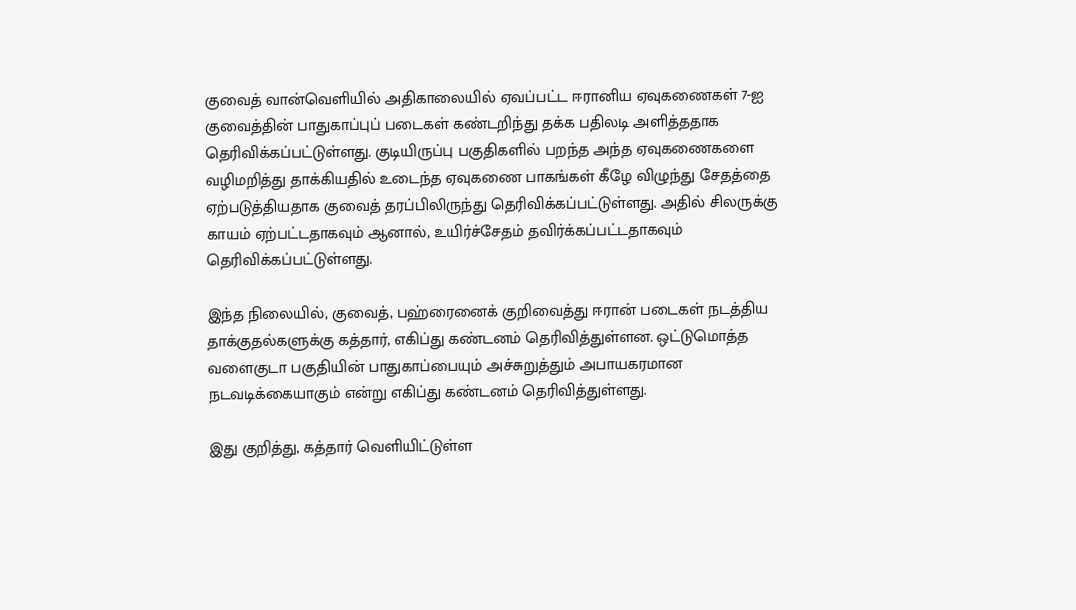குவைத் வான்வெளியில் அதிகாலையில் ஏவப்பட்ட ஈரானிய ஏவுகணைகள் 7-ஐ குவைத்தின் பாதுகாப்புப் படைகள் கண்டறிந்து தக்க பதிலடி அளித்ததாக தெரிவிக்கப்பட்டுள்ளது. குடியிருப்பு பகுதிகளில் பறந்த அந்த ஏவுகணைகளை வழிமறித்து தாக்கியதில் உடைந்த ஏவுகணை பாகங்கள் கீழே விழுந்து சேதத்தை ஏற்படுத்தியதாக குவைத் தரப்பிலிருந்து தெரிவிக்கப்பட்டுள்ளது. அதில் சிலருக்கு காயம் ஏற்பட்டதாகவும் ஆனால், உயிர்ச்சேதம் தவிர்க்கப்பட்டதாகவும் தெரிவிக்கப்பட்டுள்ளது.

இந்த நிலையில், குவைத், பஹ்ரைனைக் குறிவைத்து ஈரான் படைகள் நடத்திய தாக்குதல்களுக்கு கத்தார், எகிப்து கண்டனம் தெரிவித்துள்ளன. ஒட்டுமொத்த வளைகுடா பகுதியின் பாதுகாப்பையும் அச்சுறுத்தும் அபாயகரமான நடவடிக்கையாகும் என்று எகிப்து கண்டனம் தெரிவித்துள்ளது.

இது குறித்து, கத்தார் வெளியிட்டுள்ள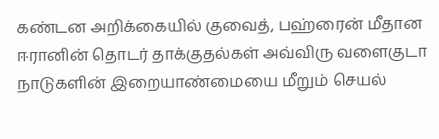கண்டன அறிக்கையில் குவைத், பஹ்ரைன் மீதான ஈரானின் தொடர் தாக்குதல்கள் அவ்விரு வளைகுடா நாடுகளின் இறையாண்மையை மீறும் செயல்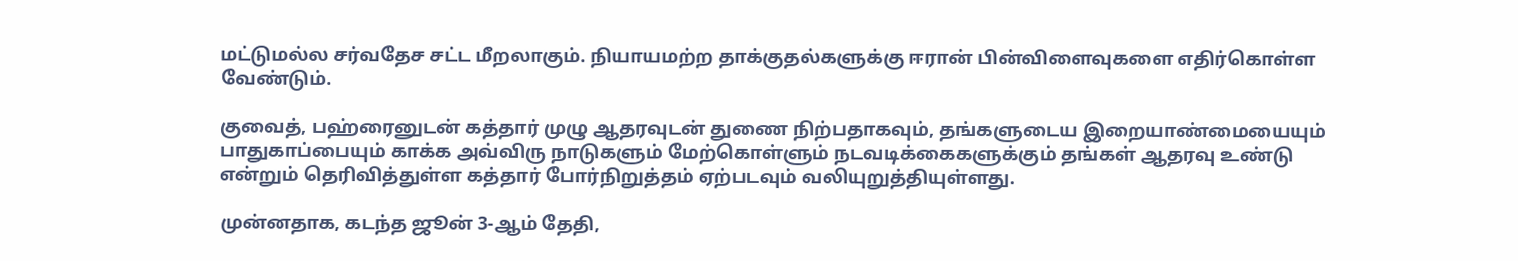மட்டுமல்ல சர்வதேச சட்ட மீறலாகும். நியாயமற்ற தாக்குதல்களுக்கு ஈரான் பின்விளைவுகளை எதிர்கொள்ள வேண்டும்.

குவைத், பஹ்ரைனுடன் கத்தார் முழு ஆதரவுடன் துணை நிற்பதாகவும், தங்களுடைய இறையாண்மையையும் பாதுகாப்பையும் காக்க அவ்விரு நாடுகளும் மேற்கொள்ளும் நடவடிக்கைகளுக்கும் தங்கள் ஆதரவு உண்டு என்றும் தெரிவித்துள்ள கத்தார் போர்நிறுத்தம் ஏற்படவும் வலியுறுத்தியுள்ளது.

முன்னதாக, கடந்த ஜூன் 3-ஆம் தேதி,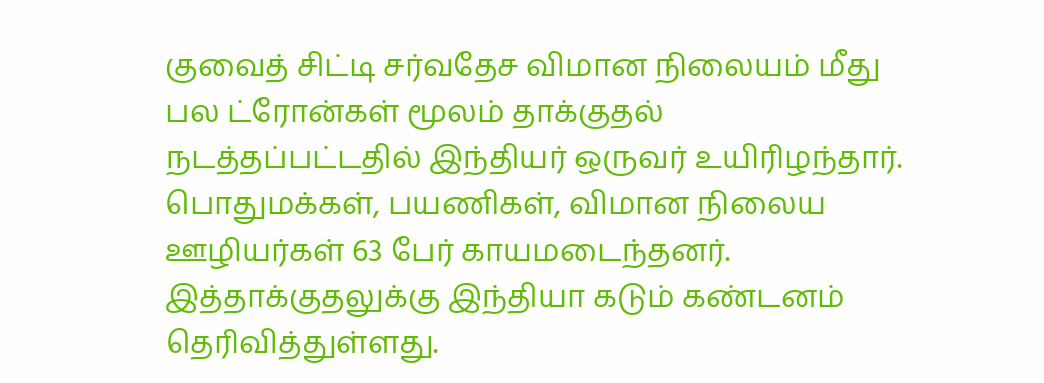குவைத் சிட்டி சர்வதேச விமான நிலையம் மீது பல ட்ரோன்கள் மூலம் தாக்குதல் நடத்தப்பட்டதில் இந்தியர் ஒருவர் உயிரிழந்தார். பொதுமக்கள், பயணிகள், விமான நிலைய ஊழியர்கள் 63 பேர் காயமடைந்தனர். இத்தாக்குதலுக்கு இந்தியா கடும் கண்டனம் தெரிவித்துள்ளது.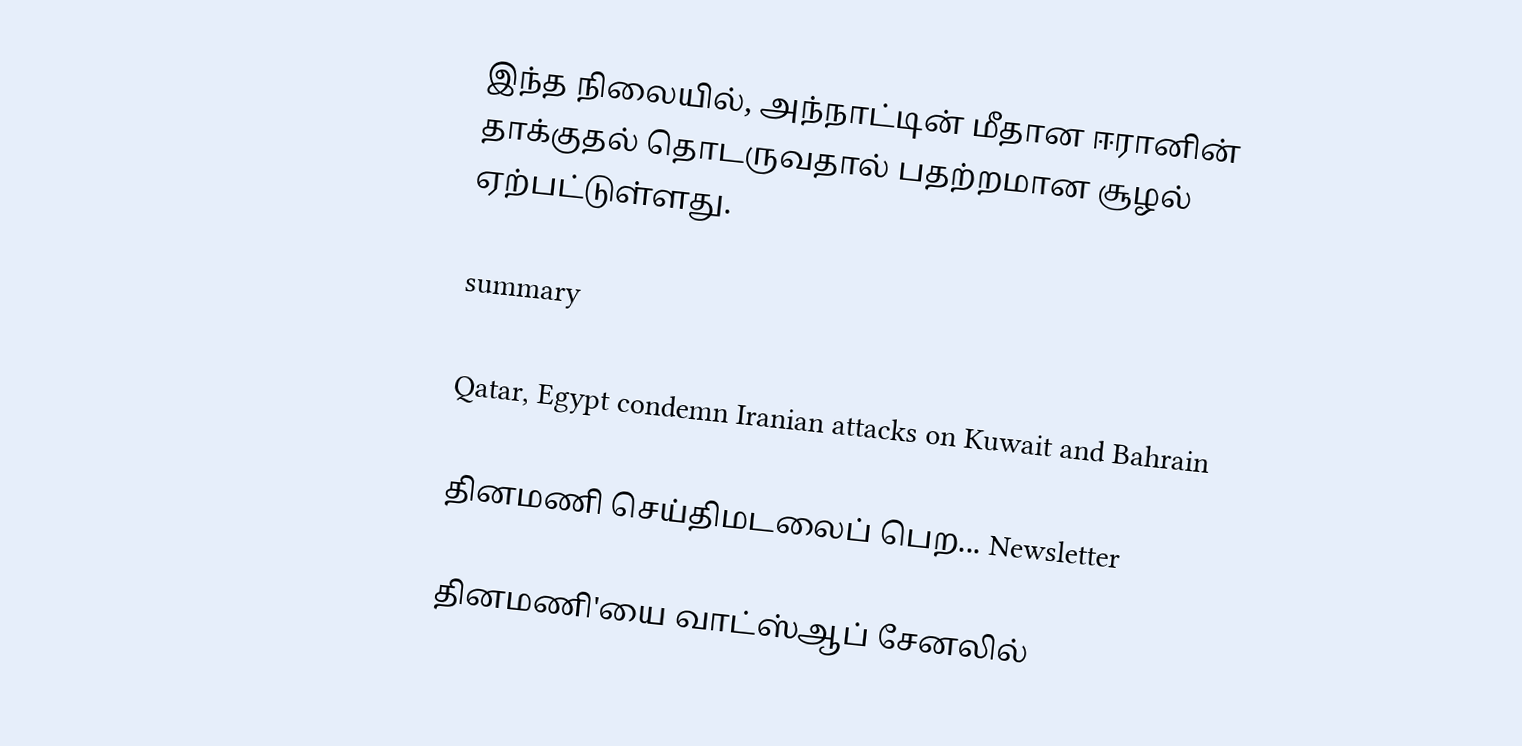இந்த நிலையில், அந்நாட்டின் மீதான ஈரானின் தாக்குதல் தொடருவதால் பதற்றமான சூழல் ஏற்பட்டுள்ளது.

summary

Qatar, Egypt condemn Iranian attacks on Kuwait and Bahrain

தினமணி செய்திமடலைப் பெற... Newsletter

தினமணி'யை வாட்ஸ்ஆப் சேனலில்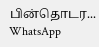பின்தொடர... WhatsApp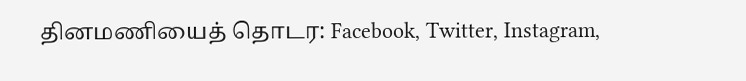தினமணியைத் தொடர: Facebook, Twitter, Instagram,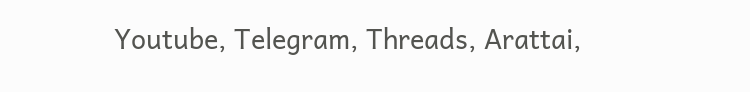Youtube, Telegram, Threads, Arattai,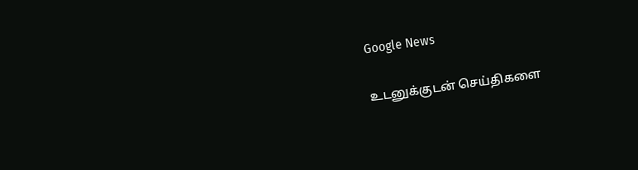Google News

உடனுக்குடன் செய்திகளை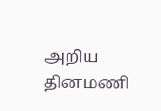அறிய தினமணி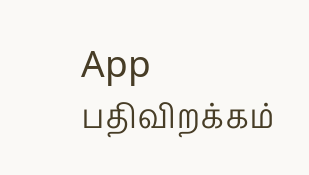App பதிவிறக்கம்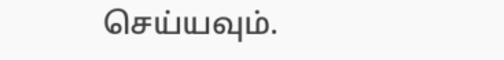செய்யவும்.